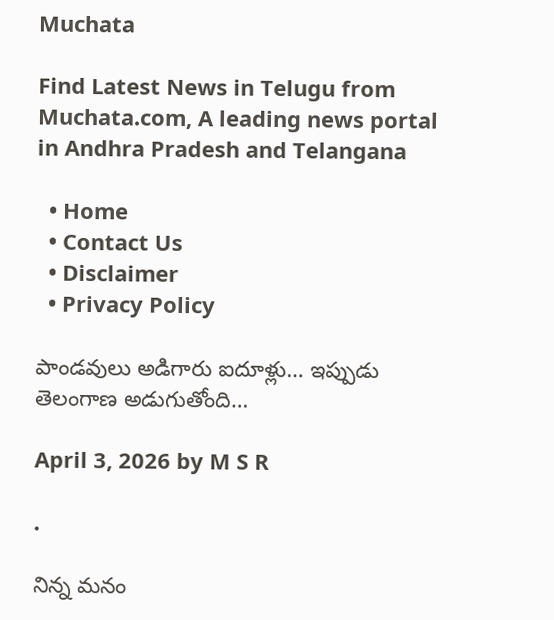Muchata

Find Latest News in Telugu from Muchata.com, A leading news portal in Andhra Pradesh and Telangana

  • Home
  • Contact Us
  • Disclaimer
  • Privacy Policy

పాండవులు అడిగారు ఐదూళ్లు… ఇప్పుడు తెలంగాణ అడుగుతోంది…

April 3, 2026 by M S R

.

నిన్న మనం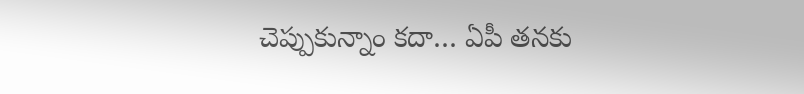చెప్పుకున్నాం కదా… ఏపీ తనకు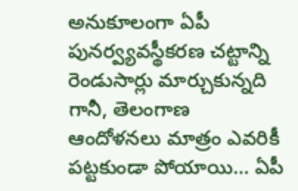అనుకూలంగా ఏపీ పునర్వ్యవస్థీకరణ చట్టాన్ని రెండుసార్లు మార్చుకున్నది గానీ, తెలంగాణ ఆందోళనలు మాత్రం ఎవరికీ పట్టకుండా పోయాయి… ఏపీ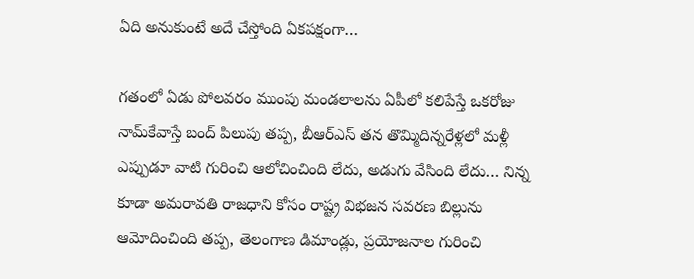ఏది అనుకుంటే అదే చేస్తోంది ఏకపక్షంగా…

గతంలో ఏడు పోలవరం ముంపు మండలాలను ఏపీలో కలిపేస్తే ఒకరోజు నామ్‌కేవాస్తే బంద్ పిలుపు తప్ప, బీఆర్ఎస్ తన తొమ్మిదిన్నరేళ్లలో మళ్లీ ఎప్పుడూ వాటి గురించి ఆలోచించింది లేదు, అడుగు వేసింది లేదు… నిన్న కూడా అమరావతి రాజధాని కోసం రాష్ట్ర విభజన సవరణ బిల్లును ఆమోదించింది తప్ప, తెలంగాణ డిమాండ్లు, ప్రయోజనాల గురించి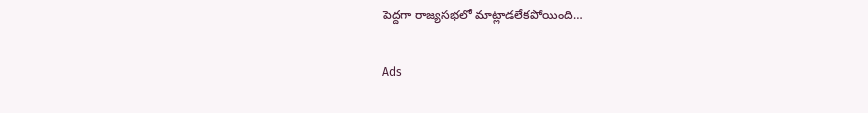పెద్దగా రాజ్యసభలో మాట్లాడలేకపోయింది…

Ads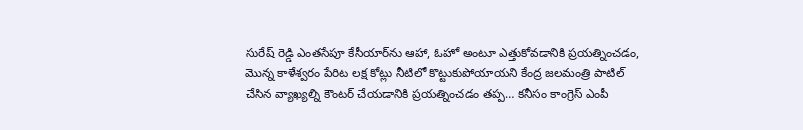సురేష్ రెడ్డి ఎంతసేపూ కేసీయార్‌ను ఆహా, ఓహో అంటూ ఎత్తుకోవడానికి ప్రయత్నించడం, మొన్న కాళేశ్వరం పేరిట లక్ష కోట్లు నీటిలో కొట్టుకుపోయాయని కేంద్ర జలమంత్రి పాటిల్ చేసిన వ్యాఖ్యల్ని కౌంటర్ చేయడానికి ప్రయత్నించడం తప్ప… కనీసం కాంగ్రెస్ ఎంపీ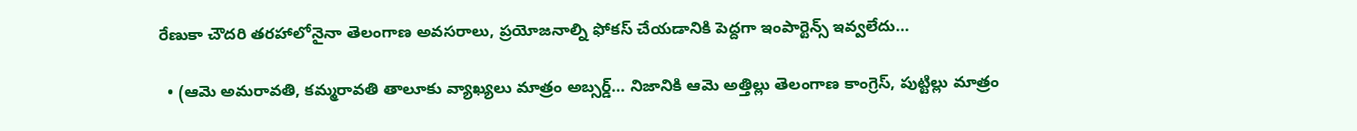రేణుకా చౌదరి తరహాలోనైనా తెలంగాణ అవసరాలు, ప్రయోజనాల్ని ఫోకస్ చేయడానికి పెద్దగా ఇంపార్టెన్స్ ఇవ్వలేదు…

  • (ఆమె అమరావతి, కమ్మరావతి తాలూకు వ్యాఖ్యలు మాత్రం అబ్సర్డ్… నిజానికి ఆమె అత్తిల్లు తెలంగాణ కాంగ్రెస్, పుట్టిల్లు మాత్రం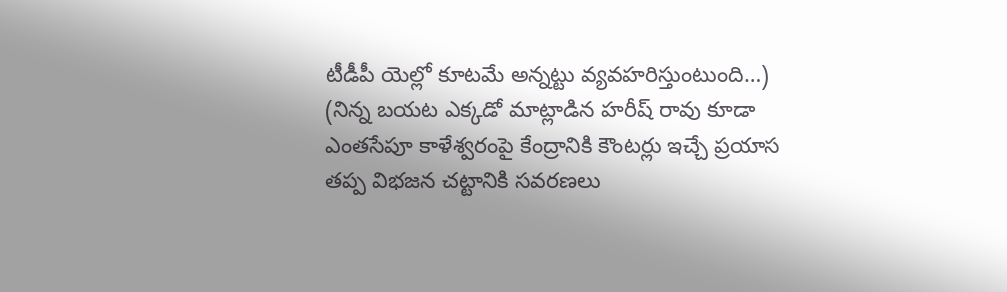టీడీపీ యెల్లో కూటమే అన్నట్టు వ్యవహరిస్తుంటుంది…) (నిన్న బయట ఎక్కడో మాట్లాడిన హరీష్ రావు కూడా ఎంతసేపూ కాళేశ్వరంపై కేంద్రానికి కౌంటర్లు ఇచ్చే ప్రయాస తప్ప విభజన చట్టానికి సవరణలు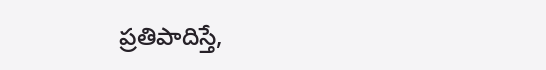ప్రతిపాదిస్తే,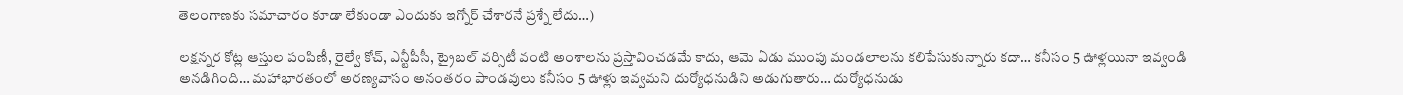తెలంగాణకు సమాచారం కూడా లేకుండా ఎందుకు ఇగ్నోర్ చేశారనే ప్రశ్నే లేదు…)

లక్షన్నర కోట్ల ఆస్తుల పంపిణీ, రైల్వే కోచ్, ఎన్టీపీసీ, ట్రైబల్ వర్సిటీ వంటి అంశాలను ప్రస్తావించడమే కాదు, ఆమె ఏడు ముంపు మండలాలను కలిపేసుకున్నారు కదా… కనీసం 5 ఊళ్లయినా ఇవ్వండి అనడిగింది… మహాభారతంలో అరణ్యవాసం అనంతరం పాండవులు కనీసం 5 ఊళ్లు ఇవ్వమని దుర్యోధనుడిని అడుగుతారు… దుర్యోధనుడు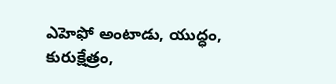ఎహెఫో అంటాడు, యుద్ధం, కురుక్షేత్రం,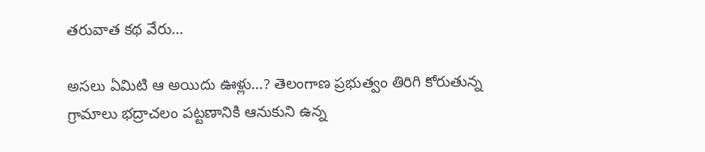తరువాత కథ వేరు…

అసలు ఏమిటి ఆ అయిదు ఊళ్లు…? తెలంగాణ ప్రభుత్వం తిరిగి కోరుతున్న గ్రామాలు భద్రాచలం పట్టణానికి ఆనుకుని ఉన్న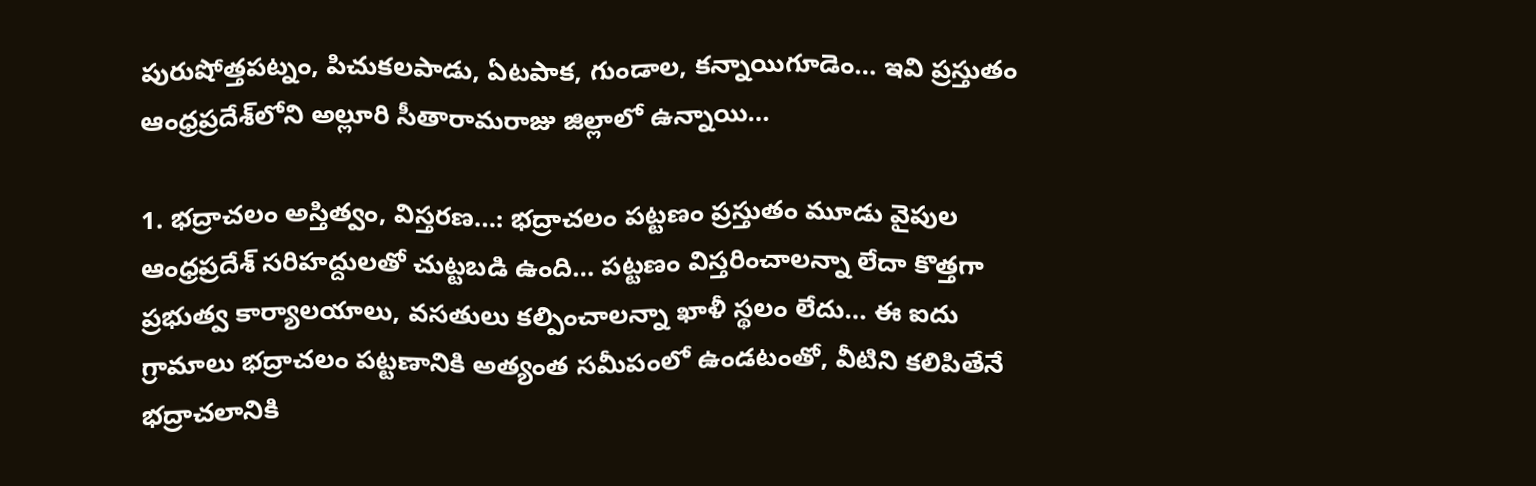పురుషోత్తపట్నం, పిచుకలపాడు, ఏటపాక, గుండాల, కన్నాయిగూడెం… ఇవి ప్రస్తుతం ఆంధ్రప్రదేశ్‌లోని అల్లూరి సీతారామరాజు జిల్లాలో ఉన్నాయి…

1. భద్రాచలం అస్తిత్వం, విస్తరణ…: భద్రాచలం పట్టణం ప్రస్తుతం మూడు వైపుల ఆంధ్రప్రదేశ్ సరిహద్దులతో చుట్టబడి ఉంది… పట్టణం విస్తరించాలన్నా లేదా కొత్తగా ప్రభుత్వ కార్యాలయాలు, వసతులు కల్పించాలన్నా ఖాళీ స్థలం లేదు… ఈ ఐదు గ్రామాలు భద్రాచలం పట్టణానికి అత్యంత సమీపంలో ఉండటంతో, వీటిని కలిపితేనే భద్రాచలానికి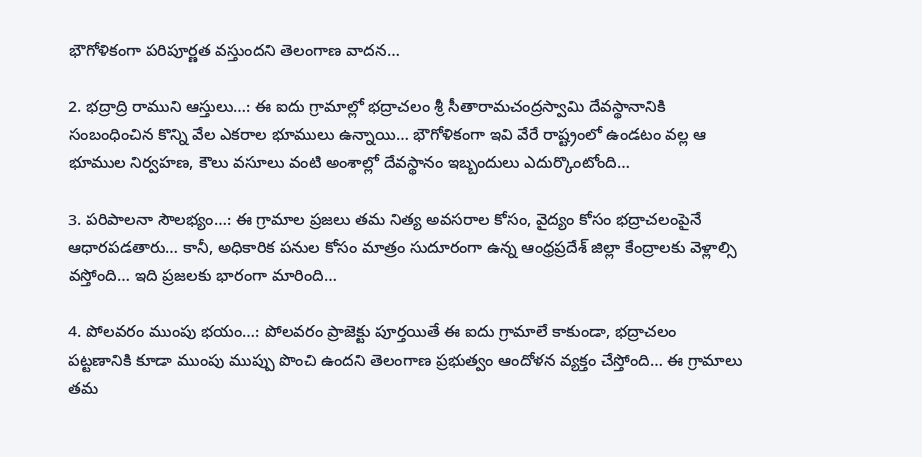భౌగోళికంగా పరిపూర్ణత వస్తుందని తెలంగాణ వాదన…

2. భద్రాద్రి రాముని ఆస్తులు…: ఈ ఐదు గ్రామాల్లో భద్రాచలం శ్రీ సీతారామచంద్రస్వామి దేవస్థానానికి సంబంధించిన కొన్ని వేల ఎకరాల భూములు ఉన్నాయి… భౌగోళికంగా ఇవి వేరే రాష్ట్రంలో ఉండటం వల్ల ఆ భూముల నిర్వహణ, కౌలు వసూలు వంటి అంశాల్లో దేవస్థానం ఇబ్బందులు ఎదుర్కొంటోంది…

3. పరిపాలనా సౌలభ్యం…: ఈ గ్రామాల ప్రజలు తమ నిత్య అవసరాల కోసం, వైద్యం కోసం భద్రాచలంపైనే ఆధారపడతారు… కానీ, అధికారిక పనుల కోసం మాత్రం సుదూరంగా ఉన్న ఆంధ్రప్రదేశ్ జిల్లా కేంద్రాలకు వెళ్లాల్సి వస్తోంది… ఇది ప్రజలకు భారంగా మారింది…

4. పోలవరం ముంపు భయం…: పోలవరం ప్రాజెక్టు పూర్తయితే ఈ ఐదు గ్రామాలే కాకుండా, భద్రాచలం పట్టణానికి కూడా ముంపు ముప్పు పొంచి ఉందని తెలంగాణ ప్రభుత్వం ఆందోళన వ్యక్తం చేస్తోంది… ఈ గ్రామాలు తమ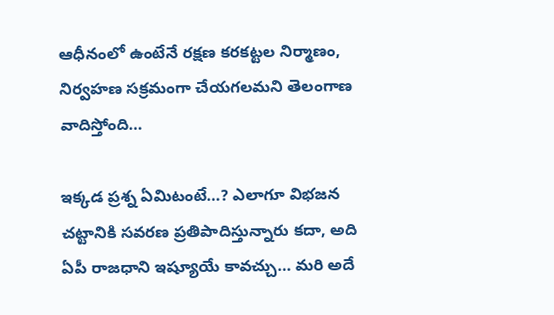ఆధీనంలో ఉంటేనే రక్షణ కరకట్టల నిర్మాణం, నిర్వహణ సక్రమంగా చేయగలమని తెలంగాణ వాదిస్తోంది…

ఇక్కడ ప్రశ్న ఏమిటంటే…? ఎలాగూ విభజన చట్టానికి సవరణ ప్రతిపాదిస్తున్నారు కదా, అది ఏపీ రాజధాని ఇష్యూయే కావచ్చు… మరి అదే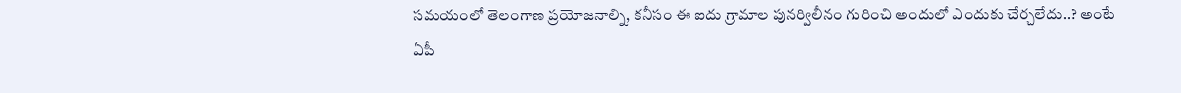సమయంలో తెలంగాణ ప్రయోజనాల్ని, కనీసం ఈ ఐదు గ్రామాల పునర్విలీనం గురించి అందులో ఎందుకు చేర్చలేదు..? అంటే ఏపీ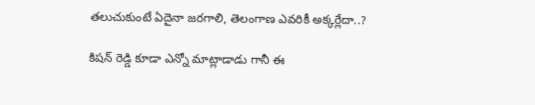తలుచుకుంటే ఏదైనా జరగాలి, తెలంగాణ ఎవరికీ అక్కర్లేదా..?

కిషన్ రెడ్డి కూడా ఎన్నో మాట్లాడాడు గానీ ఈ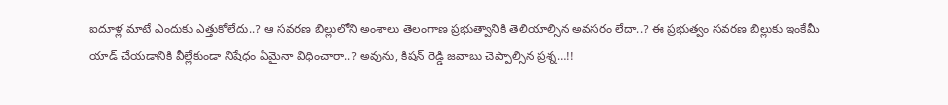ఐదూళ్ల మాటే ఎందుకు ఎత్తుకోలేదు..? ఆ సవరణ బిల్లులోని అంశాలు తెలంగాణ ప్రభుత్వానికి తెలియాల్సిన అవసరం లేదా..? ఈ ప్రభుత్వం సవరణ బిల్లుకు ఇంకేమీ యాడ్ చేయడానికి వీల్లేకుండా నిషేధం ఏమైనా విధించారా..? అవును, కిషన్ రెడ్డి జవాబు చెప్పాల్సిన ప్రశ్న…!!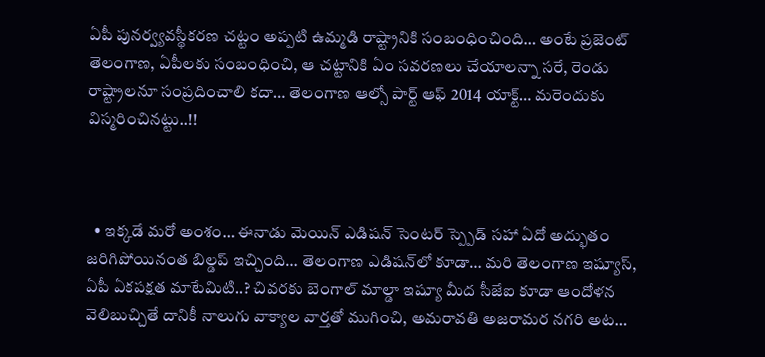ఏపీ పునర్వ్యవస్థీకరణ చట్టం అప్పటి ఉమ్మడి రాష్ట్రానికి సంబంధించింది… అంటే ప్రజెంట్ తెలంగాణ, ఏపీలకు సంబంధించి, ఆ చట్టానికి ఏం సవరణలు చేయాలన్నా సరే, రెండు రాష్ట్రాలనూ సంప్రదించాలి కదా… తెలంగాణ ఆల్సో పార్ట్ ఆఫ్ 2014 యాక్ట్… మరెందుకు విస్మరించినట్టు..!!



  • ఇక్కడే మరో అంశం… ఈనాడు మెయిన్ ఎడిషన్ సెంటర్ స్ప్పెడ్ సహా ఏదో అద్భుతం జరిగిపోయినంత బిల్డప్ ఇచ్చింది… తెలంగాణ ఎడిషన్‌లో కూడా… మరి తెలంగాణ ఇష్యూస్, ఏపీ ఏకపక్షత మాటేమిటి..? చివరకు బెంగాల్ మాల్డా ఇష్యూ మీద సీజేఐ కూడా ఆందోళన వెలిబుచ్చితే దానికీ నాలుగు వాక్యాల వార్తతో ముగించి, అమరావతి అజరామర నగరి అట…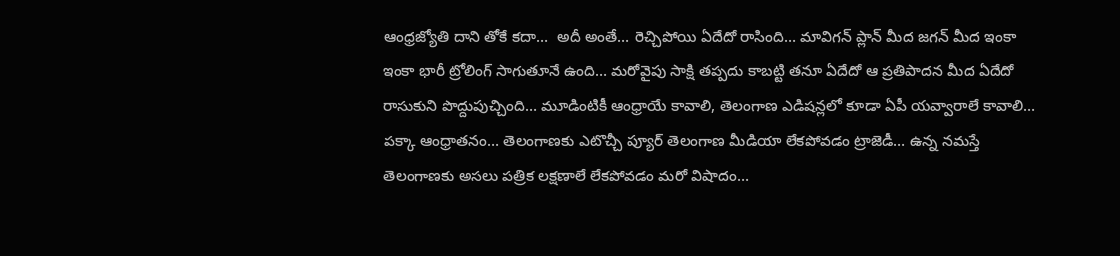ఆంధ్రజ్యోతి దాని తోకే కదా…  అదీ అంతే… రెచ్చిపోయి ఏదేదో రాసింది… మావిగన్ ప్లాన్ మీద జగన్ మీద ఇంకా ఇంకా భారీ ట్రోలింగ్ సాగుతూనే ఉంది… మరోవైపు సాక్షి తప్పదు కాబట్టి తనూ ఏదేదో ఆ ప్రతిపాదన మీద ఏదేదో రాసుకుని పొద్దుపుచ్చింది… మూడింటికీ ఆంధ్రాయే కావాలి, తెలంగాణ ఎడిషన్లలో కూడా ఏపీ యవ్వారాలే కావాలి… పక్కా ఆంధ్రాతనం… తెలంగాణకు ఎటొచ్చీ ప్యూర్ తెలంగాణ మీడియా లేకపోవడం ట్రాజెడీ… ఉన్న నమస్తే తెలంగాణకు అసలు పత్రిక లక్షణాలే లేకపోవడం మరో విషాదం…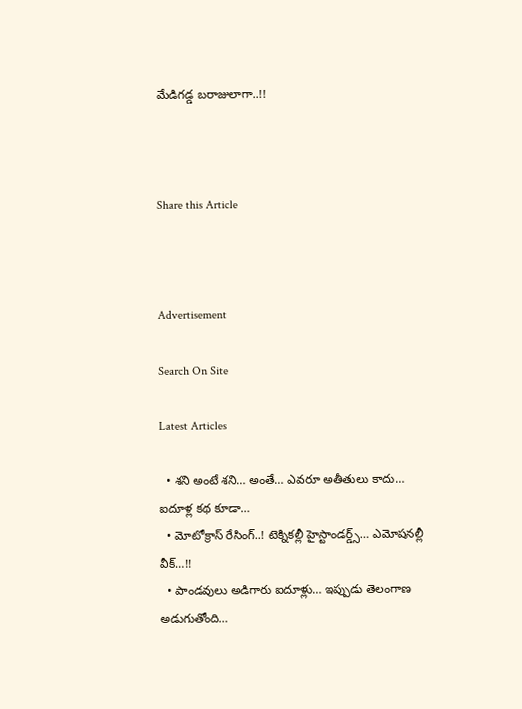మేడిగడ్డ బరాజులాగా..!!



Share this Article



Advertisement

Search On Site

Latest Articles

  • శని అంటే శని… అంతే… ఎవరూ అతీతులు కాదు… ఐదూళ్ల కథ కూడా…
  • మోటోక్రాస్ రేసింగ్..! టెక్నికల్లీ హైస్టాండర్డ్స్… ఎమోషనల్లీ వీక్…!!
  • పాండవులు అడిగారు ఐదూళ్లు… ఇప్పుడు తెలంగాణ అడుగుతోంది…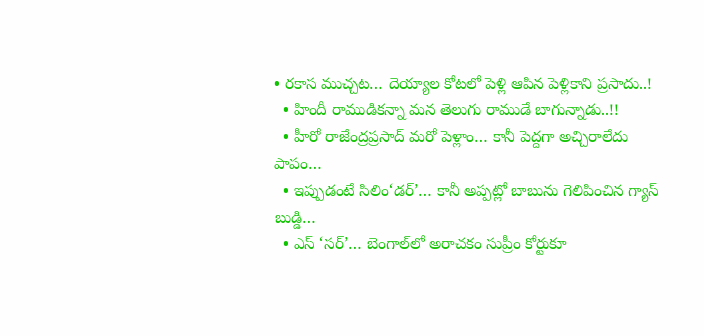• రకాస ముచ్చట… దెయ్యాల కోటలో పెళ్లి ఆపిన పెళ్లికాని ప్రసాదు..!
  • హిందీ రాముడికన్నా మన తెలుగు రాముడే బాగున్నాడు..!!
  • హీరో రాజేంద్రప్రసాద్ మరో పెళ్లాం… కానీ పెద్దగా అచ్చిరాలేదు పాపం…
  • ఇప్పుడంటే సిలిం‘డర్’… కానీ అప్పట్లో బాబును గెలిపించిన గ్యాస్ బుడ్డి…
  • ఎస్ ‘సర్’… బెంగాల్‌లో అరాచకం సుప్రీం కోర్టుకూ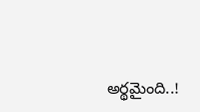అర్థమైంది..!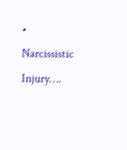• Narcissistic Injury….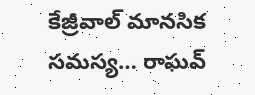కేజ్రీవాల్ మానసిక సమస్య… రాఘవ్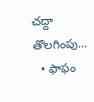చద్దా తొలగింపు…
  • ఫాఫం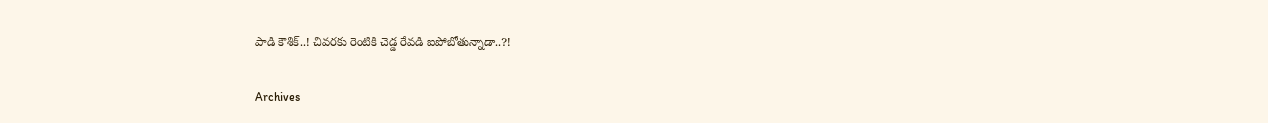పాడి కౌశిక్..! చివరకు రెంటికి చెడ్డ రేవడి ఐపోబోతున్నాడా..?!

Archives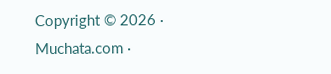Copyright © 2026 · Muchata.com ·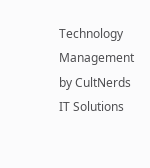Technology Management by CultNerds IT Solutions